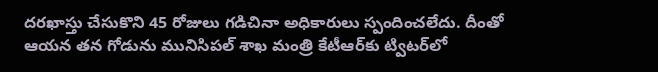దరఖాస్తు చేసుకొని 45 రోజులు గడిచినా అధికారులు స్పందించలేదు. దీంతో ఆయన తన గోడును మునిసిపల్‌ శాఖ మంత్రి కేటీఆర్‌కు ట్విటర్‌లో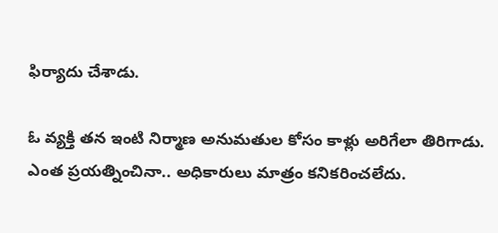ఫిర్యాదు చేశాడు.

ఓ వ్యక్తి తన ఇంటి నిర్మాణ అనుమతుల కోసం కాళ్లు అరిగేలా తిరిగాడు. ఎంత ప్రయత్నించినా.. అధికారులు మాత్రం కనికరించలేదు.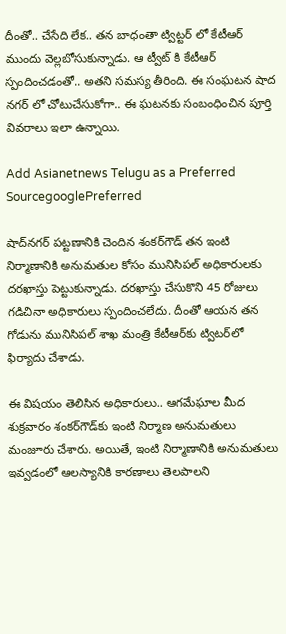దీంతో.. చేసేది లేక.. తన బాధంతా ట్విట్టర్ లో కేటీఆర్ ముందు వెల్లబోసుకున్నాడు. ఆ ట్వీట్ కి కేటీఆర్ స్పందించడంతో.. అతని సమస్య తీరింది. ఈ సంఘటన షాద నగర్ లో చోటుచేసుకోగా.. ఈ ఘటనకు సంబంధించిన పూర్తి వివరాలు ఇలా ఉన్నాయి.

Add Asianetnews Telugu as a Preferred SourcegooglePreferred

షాద్‌నగర్‌ పట్టణానికి చెందిన శంకర్‌గౌడ్‌ తన ఇంటి నిర్మాణానికి అనుమతుల కోసం మునిసిపల్‌ అధికారులకు దరఖాస్తు పెట్టుకున్నాడు. దరఖాస్తు చేసుకొని 45 రోజులు గడిచినా అధికారులు స్పందించలేదు. దీంతో ఆయన తన గోడును మునిసిపల్‌ శాఖ మంత్రి కేటీఆర్‌కు ట్విటర్‌లో ఫిర్యాదు చేశాడు.

ఈ విషయం తెలిసిన అధికారులు.. ఆగమేఘాల మీద శుక్రవారం శంకర్‌గౌడ్‌కు ఇంటి నిర్మాణ అనుమతులు మంజూరు చేశారు. అయితే, ఇంటి నిర్మాణానికి అనుమతులు ఇవ్వడంలో ఆలస్యానికి కారణాలు తెలపాలని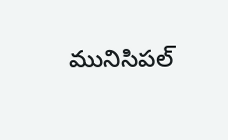మునిసిపల్‌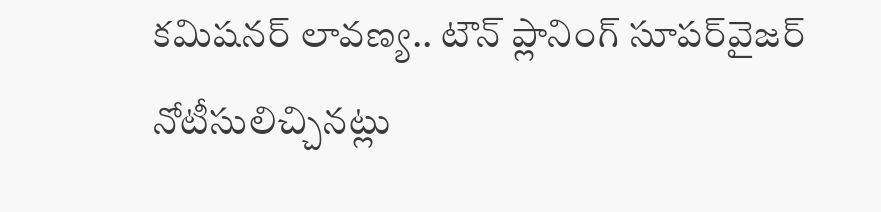కమిషనర్‌ లావణ్య.. టౌన్‌ ప్లానింగ్‌ సూపర్‌వైజర్‌ నోటీసులిచ్చినట్లు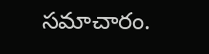సమాచారం.